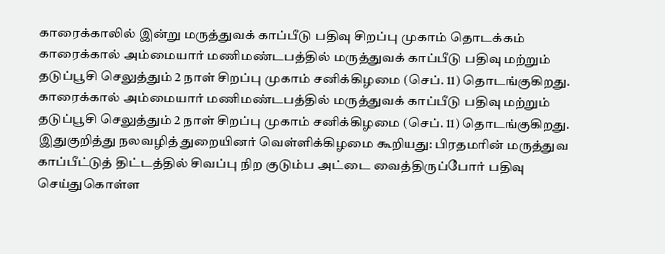காரைக்காலில் இன்று மருத்துவக் காப்பீடு பதிவு சிறப்பு முகாம் தொடக்கம்
காரைக்கால் அம்மையார் மணிமண்டபத்தில் மருத்துவக் காப்பீடு பதிவு மற்றும் தடுப்பூசி செலுத்தும் 2 நாள் சிறப்பு முகாம் சனிக்கிழமை (செப். 11) தொடங்குகிறது.
காரைக்கால் அம்மையார் மணிமண்டபத்தில் மருத்துவக் காப்பீடு பதிவு மற்றும் தடுப்பூசி செலுத்தும் 2 நாள் சிறப்பு முகாம் சனிக்கிழமை (செப். 11) தொடங்குகிறது.
இதுகுறித்து நலவழித் துறையினர் வெள்ளிக்கிழமை கூறியது: பிரதமரின் மருத்துவ காப்பீட்டுத் திட்டத்தில் சிவப்பு நிற குடும்ப அட்டை வைத்திருப்போர் பதிவு செய்துகொள்ள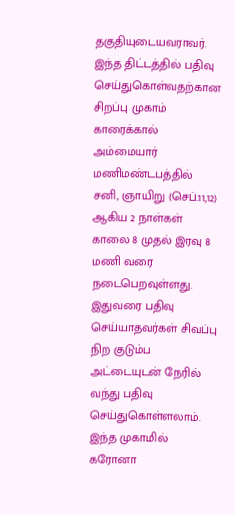தகுதியுடையவராவர். இந்த திட்டத்தில் பதிவு செய்துகொள்வதற்கான சிறப்பு முகாம் காரைக்கால் அம்மையார் மணிமண்டபத்தில் சனி, ஞாயிறு (செப்.11,12) ஆகிய 2 நாள்கள் காலை 8 முதல் இரவு 8 மணி வரை நடைபெறவுள்ளது.
இதுவரை பதிவு செய்யாதவர்கள் சிவப்பு நிற குடும்ப அட்டையுடன் நேரில் வந்து பதிவு செய்துகொள்ளலாம். இந்த முகாமில் கரோனா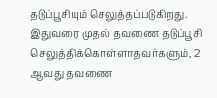தடுப்பூசியும் செலுத்தப்படுகிறது. இதுவரை முதல் தவணை தடுப்பூசி செலுத்திக்கொள்ளாதவர்களும், 2 ஆவது தவணை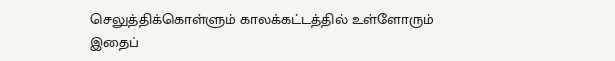செலுத்திக்கொள்ளும் காலக்கட்டத்தில் உள்ளோரும் இதைப்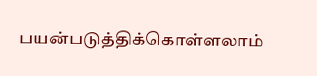பயன்படுத்திக்கொள்ளலாம்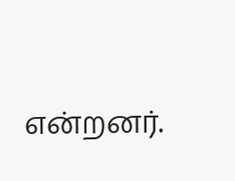என்றனர்.